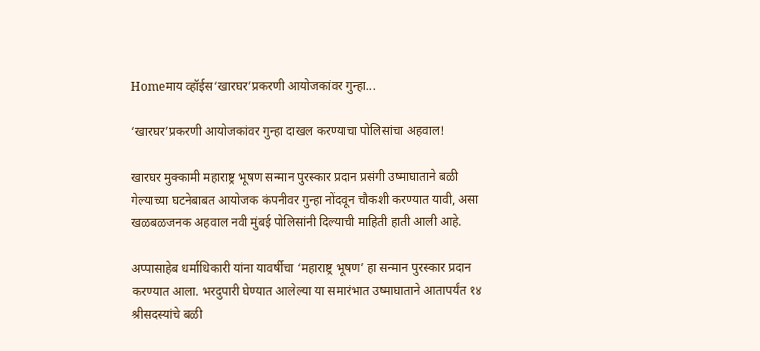Homeमाय व्हॉईस‘खारघर’प्रकरणी आयोजकांवर गुन्हा...

‘खारघर’प्रकरणी आयोजकांवर गुन्हा दाखल करण्याचा पोलिसांचा अहवाल!

खारघर मुक्कामी महाराष्ट्र भूषण सन्मान पुरस्कार प्रदान प्रसंगी उष्माघाताने बळी गेल्याच्या घटनेबाबत आयोजक कंपनीवर गुन्हा नोंदवून चौकशी करण्यात यावी, असा खळबळजनक अहवाल नवी मुंबई पोलिसांनी दिल्याची माहिती हाती आली आहे.

अप्पासाहेब धर्माधिकारी यांना यावर्षीचा ‘महाराष्ट्र भूषण’ हा सन्मान पुरस्कार प्रदान करण्यात आला. भरदुपारी घेण्यात आलेल्या या समारंभात उष्माघाताने आतापर्यंत १४ श्रीसदस्यांचे बळी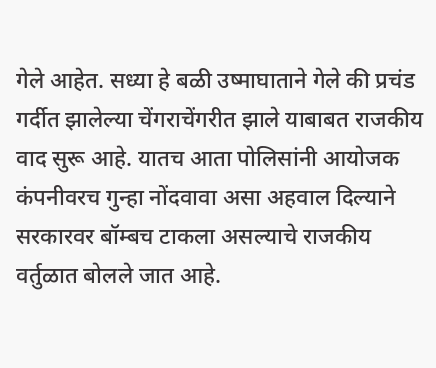गेले आहेत. सध्या हे बळी उष्माघाताने गेले की प्रचंड गर्दीत झालेल्या चेंगराचेंगरीत झाले याबाबत राजकीय वाद सुरू आहे. यातच आता पोलिसांनी आयोजक कंपनीवरच गुन्हा नोंदवावा असा अहवाल दिल्याने सरकारवर बॉम्बच टाकला असल्याचे राजकीय वर्तुळात बोलले जात आहे.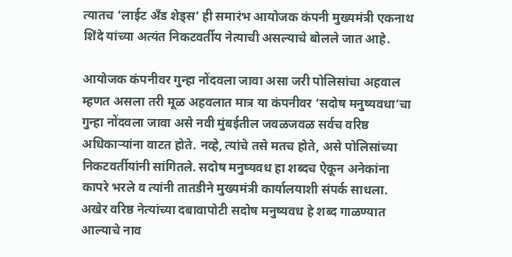त्यातच ‘लाईट अँड शेड्स’ ही समारंभ आयोजक कंपनी मुख्यमंत्री एकनाथ शिंदे यांच्या अत्यंत निकटवर्तीय नेत्याची असल्याचे बोलले जात आहे.

आयोजक कंपनीवर गुन्हा नोंदवला जावा असा जरी पोलिसांचा अहवाल म्हणत असला तरी मूळ अहवलात मात्र या कंपनीवर ‘सदोष मनुष्यवधा’चा गुन्हा नोंदवला जावा असे नवी मुंबईतील जवळजवळ सर्वच वरिष्ठ अधिकाऱ्यांना वाटत होते. नव्हे, त्यांचे तसे मतच होते, असे पोलिसांच्या निकटवर्तीयांनी सांगितले. सदोष मनुष्यवध हा शब्दच ऐकून अनेकांना कापरे भरले व त्यांनी तातडीने मुख्यमंत्री कार्यालयाशी संपर्क साधला. अखेर वरिष्ठ नेत्यांच्या दबावापोटी सदोष मनुष्यवध हे शब्द गाळण्यात आल्याचे नाव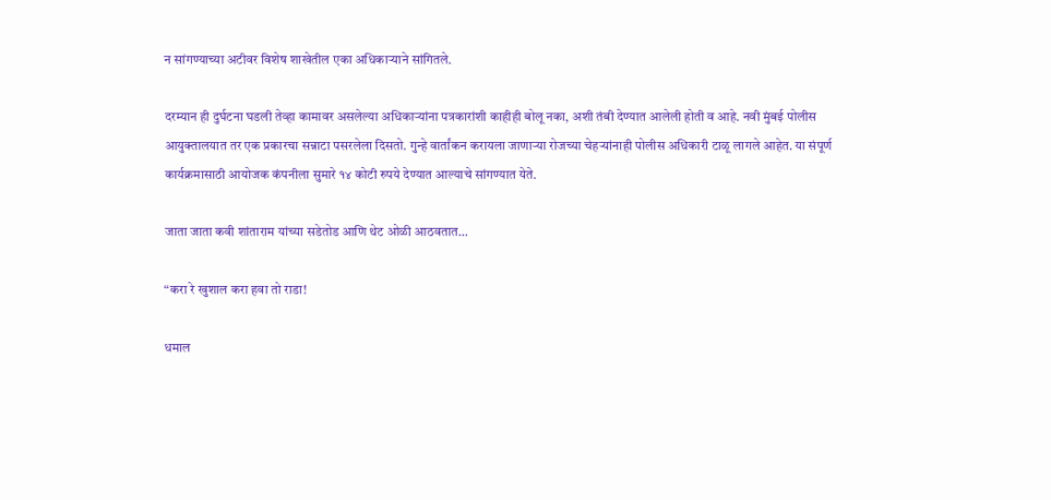न सांगण्याच्या अटीवर विशेष शाखेतील एका अधिकाऱ्याने सांगितले.

दरम्यान ही दुर्घटना घडली तेव्हा कामावर असलेल्या अधिकाऱ्यांना पत्रकारांशी काहीही बोलू नका, अशी तंबी देण्यात आलेली होती व आहे. नवी मुंबई पोलीस आयुक्तालयात तर एक प्रकारचा सन्नाटा पसरलेला दिसतो. गुन्हे वार्तांकन करायला जाणाऱ्या रोजच्या चेहऱ्यांनाही पोलीस अधिकारी टाळू लागले आहेत. या संपूर्ण कार्यक्रमासाठी आयोजक कंपनीला सुमारे १४ कोटी रुपये देण्यात आल्याचे सांगण्यात येते.

जाता जाता कवी शांताराम यांच्या सडेतोड आणि थेट ओळी आठवतात…

“करा रे खुशाल करा हवा तो राडा!

धमाल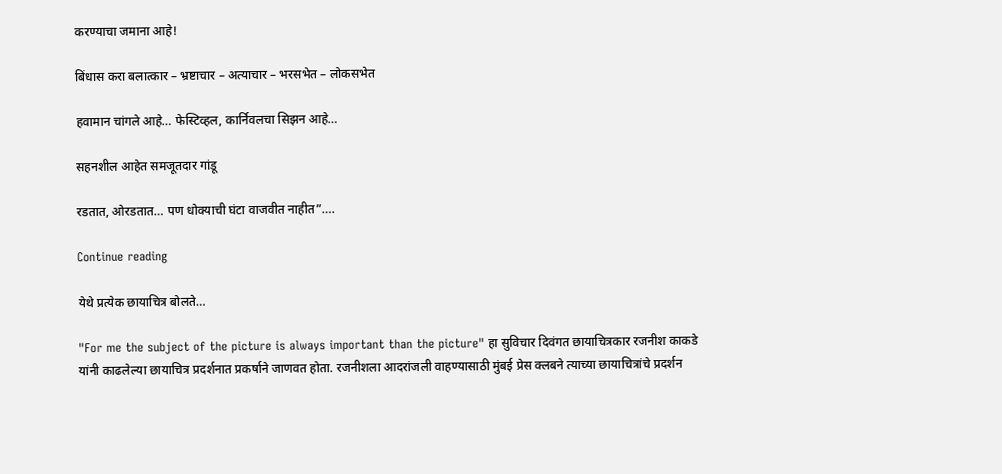करण्याचा जमाना आहे!

बिंधास करा बलात्कार – भ्रष्टाचार – अत्याचार – भरसभेत – लोकसभेत

हवामान चांगले आहे… फेस्टिव्हल, कार्निवलचा सिझन आहे…

सहनशील आहेत समजूतदार गांडू

रडतात, ओरडतात… पण धोक्याची घंटा वाजवीत नाहीत”….

Continue reading

येथे प्रत्येक छायाचित्र बोलते…

"For me the subject of the picture is always important than the picture" हा सुविचार दिवंगत छायाचित्रकार रजनीश काकडे यांनी काढलेल्या छायाचित्र प्रदर्शनात प्रकर्षाने जाणवत होता. रजनीशला आदरांजली वाहण्यासाठी मुंबई प्रेस क्लबने त्याच्या छायाचित्रांचे प्रदर्शन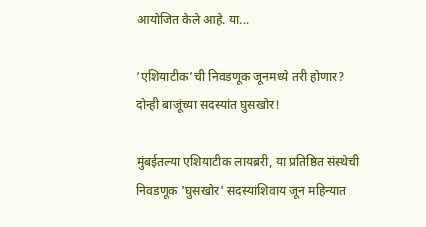आयोजित केले आहे. या...

‘एशियाटीक’ची निवडणूक जूनमध्ये तरी होणार? दोन्ही बाजूंच्या सदस्यांत घुसखोर!

मुंबईतल्या एशियाटीक लायब्ररी, या प्रतिष्ठित संस्थेची निवडणूक 'घुसखोर' सदस्यांशिवाय जून महिन्यात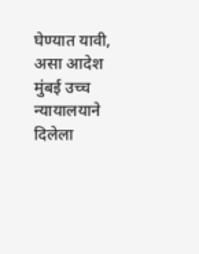घेण्यात यावी, असा आदेश मुंबई उच्च न्यायालयाने दिलेला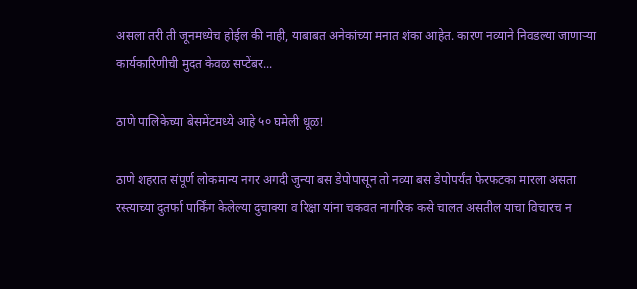असला तरी ती जूनमध्येच होईल की नाही, याबाबत अनेकांच्या मनात शंका आहेत. कारण नव्याने निवडल्या जाणाऱ्या कार्यकारिणीची मुदत केवळ सप्टेंबर...

ठाणे पालिकेच्या बेसमेंटमध्ये आहे ५० घमेली धूळ!

ठाणे शहरात संपूर्ण लोकमान्य नगर अगदी जुन्या बस डेपोपासून तो नव्या बस डेपोपर्यंत फेरफटका मारला असता रस्त्याच्या दुतर्फा पार्किंग केलेल्या दुचाक्या व रिक्षा यांना चकवत नागरिक कसे चालत असतील याचा विचारच न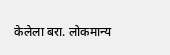केलेला बरा. लोकमान्य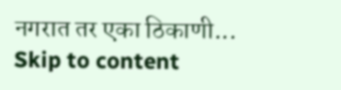नगरात तर एका ठिकाणी...
Skip to content